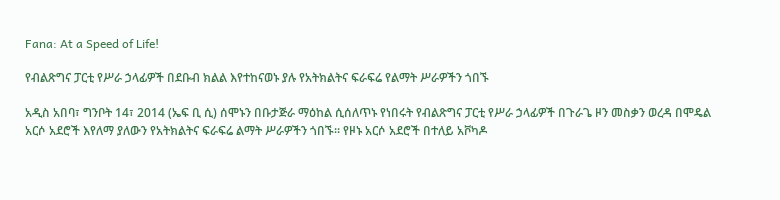Fana: At a Speed of Life!

የብልጽግና ፓርቲ የሥራ ኃላፊዎች በደቡብ ክልል እየተከናወኑ ያሉ የአትክልትና ፍራፍሬ የልማት ሥራዎችን ጎበኙ

አዲስ አበባ፣ ግንቦት 14፣ 2014 (ኤፍ ቢ ሲ) ሰሞኑን በቡታጅራ ማዕከል ሲሰለጥኑ የነበሩት የብልጽግና ፓርቲ የሥራ ኃላፊዎች በጉራጌ ዞን መስቃን ወረዳ በሞዴል አርሶ አደሮች እየለማ ያለውን የአትክልትና ፍራፍሬ ልማት ሥራዎችን ጎበኙ። የዞኑ አርሶ አደሮች በተለይ አቮካዶ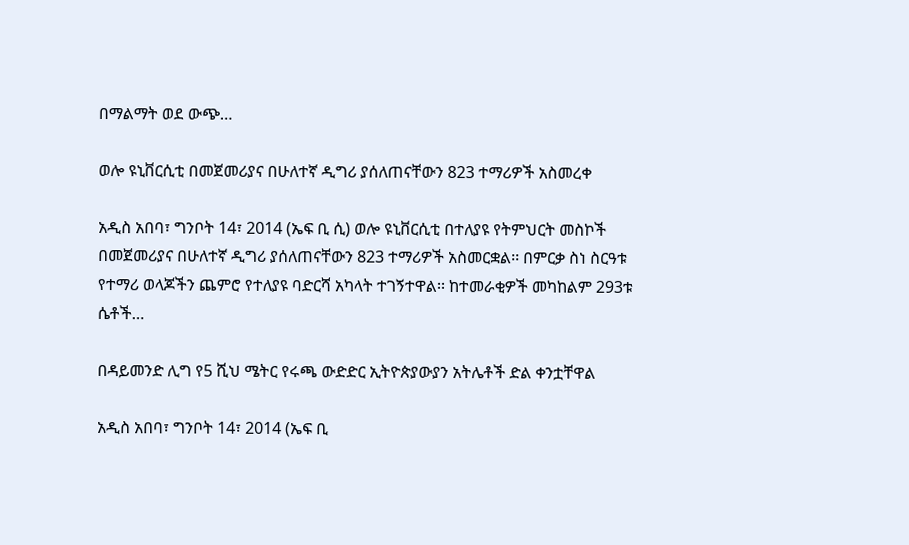በማልማት ወደ ውጭ…

ወሎ ዩኒቨርሲቲ በመጀመሪያና በሁለተኛ ዲግሪ ያሰለጠናቸውን 823 ተማሪዎች አስመረቀ

አዲስ አበባ፣ ግንቦት 14፣ 2014 (ኤፍ ቢ ሲ) ወሎ ዩኒቨርሲቲ በተለያዩ የትምህርት መስኮች በመጀመሪያና በሁለተኛ ዲግሪ ያሰለጠናቸውን 823 ተማሪዎች አስመርቋል፡፡ በምርቃ ስነ ስርዓቱ የተማሪ ወላጆችን ጨምሮ የተለያዩ ባድርሻ አካላት ተገኝተዋል፡፡ ከተመራቂዎች መካከልም 293ቱ ሴቶች…

በዳይመንድ ሊግ የ5 ሺህ ሜትር የሩጫ ውድድር ኢትዮጵያውያን አትሌቶች ድል ቀንቷቸዋል

አዲስ አበባ፣ ግንቦት 14፣ 2014 (ኤፍ ቢ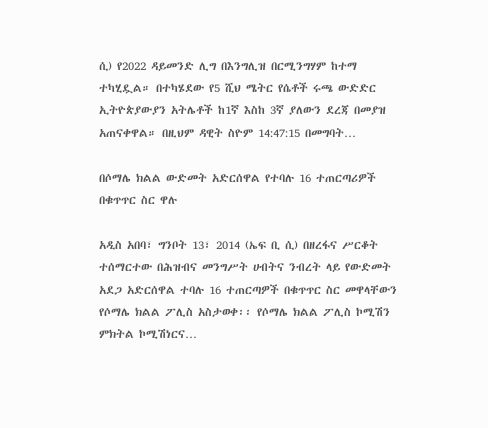ሲ) የ2022 ዳይመንድ ሊግ በእንግሊዝ በርሚንግሃም ከተማ ተካሂዷል። በተካሄደው የ5 ሺህ ሜትር የሴቶች ሩጫ ውድድር ኢትዮጵያውያን አትሌቶች ከ1ኛ እስከ 3ኛ ያለውን ደረጃ በመያዝ አጠናቀዋል። በዚህም ዳዊት ስዮም 14:47:15 በመግባት…

በሶማሌ ክልል ውድመት አድርሰዋል የተባሉ 16 ተጠርጣሪዎች በቁጥጥር ስር ዋሉ

አዲስ አበባ፣ ግንቦት 13፣ 2014 (ኤፍ ቢ ሲ) በዘረፋና ሥርቆት ተሰማርተው በሕዝብና መንግሥት ሀብትና ንብረት ላይ የውድመት አደጋ አድርሰዋል ተባሉ 16 ተጠርጣዎች በቁጥጥር ስር መዋላቸውን የሶማሌ ክልል ፖሊስ አስታወቀ፡፡ የሶማሌ ክልል ፖሊስ ኮሚሽን ምክትል ኮሚሽነርና…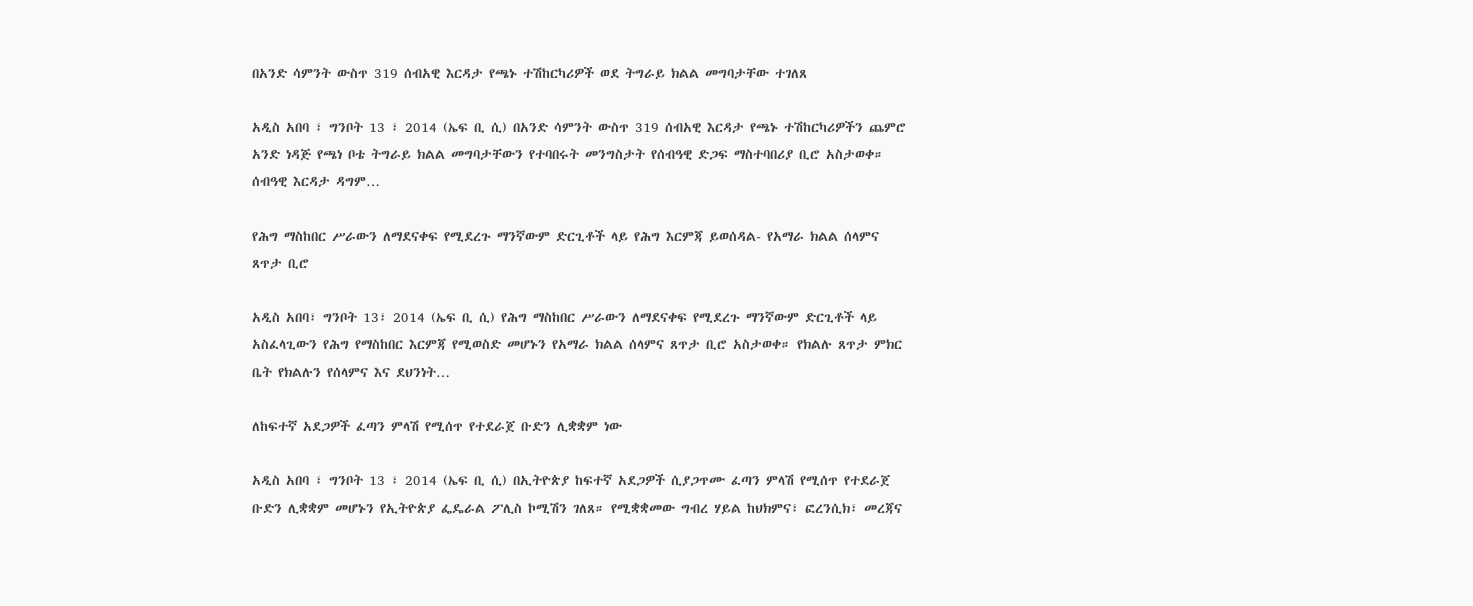በአንድ ሳምንት ውስጥ 319 ሰብአዊ እርዳታ የጫኑ ተሽከርካሪዎች ወደ ትግራይ ክልል መግባታቸው ተገለጸ

አዲስ አበባ ፣ ግንቦት 13 ፣ 2014 (ኤፍ ቢ ሲ) በአንድ ሳምንት ውስጥ 319 ሰብአዊ እርዳታ የጫኑ ተሽከርካሪዎችን ጨምሮ አንድ ነዳጅ የጫነ ቦቴ ትግራይ ክልል መግባታቸውን የተባበሩት መንግስታት የሰብዓዊ ድጋፍ ማስተባበሪያ ቢሮ አስታወቀ። ሰብዓዊ እርዳታ ዳግም…

የሕግ ማስከበር ሥራውን ለማደናቀፍ የሚደረጉ ማንኛውም ድርጊቶች ላይ የሕግ እርምጃ ይወሰዳል- የአማራ ክልል ሰላምና ጸጥታ ቢሮ

አዲስ አበባ፣ ግንቦት 13፣ 2014 (ኤፍ ቢ ሲ) የሕግ ማስከበር ሥራውን ለማደናቀፍ የሚደረጉ ማንኛውም ድርጊቶች ላይ አስፈላጊውን የሕግ የማስከበር እርምጃ የሚወስድ መሆኑን የአማራ ክልል ሰላምና ጸጥታ ቢሮ አስታወቀ። የክልሉ ጸጥታ ምክር ቤት የክልሉን የሰላምና እና ደህንነት…

ለከፍተኛ አደጋዎች ፈጣን ምላሽ የሚሰጥ የተደራጀ ቡድን ሊቋቋም ነው

አዲስ አበባ ፣ ግንቦት 13 ፣ 2014 (ኤፍ ቢ ሲ) በኢትዮጵያ ከፍተኛ አደጋዎች ሲያጋጥሙ ፈጣን ምላሽ የሚሰጥ የተደራጀ ቡድን ሊቋቋም መሆኑን የኢትዮጵያ ፌዴራል ፖሊስ ኮሚሽን ገለጸ። የሚቋቋመው ግብረ ሃይል ከህክምና፣ ፎረንሲክ፣ መረጃና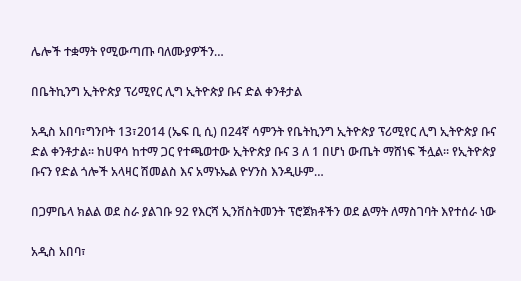ሌሎች ተቋማት የሚውጣጡ ባለሙያዎችን…

በቤትኪንግ ኢትዮጵያ ፕሪሚየር ሊግ ኢትዮጵያ ቡና ድል ቀንቶታል

አዲስ አበባ፣ግንቦት 13፣2014 (ኤፍ ቢ ሲ) በ24ኛ ሳምንት የቤትኪንግ ኢትዮጵያ ፕሪሚየር ሊግ ኢትዮጵያ ቡና ድል ቀንቶታል፡፡ ከሀዋሳ ከተማ ጋር የተጫወተው ኢትዮጵያ ቡና 3 ለ 1 በሆነ ውጤት ማሸነፍ ችሏል፡፡ የኢትዮጵያ ቡናን የድል ጎሎች አላዛር ሽመልስ እና አማኑኤል ዮሃንስ እንዲሁም…

በጋምቤላ ክልል ወደ ስራ ያልገቡ 92 የእርሻ ኢንቨስትመንት ፕሮጀክቶችን ወደ ልማት ለማስገባት እየተሰራ ነው

አዲስ አበባ፣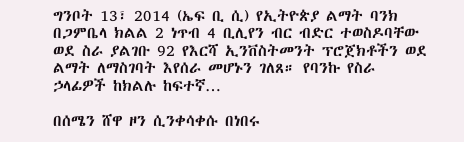ግንቦት 13፣ 2014 (ኤፍ ቢ ሲ) የኢትዮጵያ ልማት ባንክ በጋምቤላ ክልል 2 ነጥብ 4 ቢሊየን ብር ብድር ተወስዶባቸው ወደ ስራ ያልገቡ 92 የእርሻ ኢንቨስትመንት ፕሮጀክቶችን ወደ ልማት ለማስገባት እየሰራ መሆኑን ገለጸ። የባንኩ የስራ ኃላፊዎች ከክልሉ ከፍተኛ…

በሰሜን ሸዋ ዞን ሲንቀሳቀሱ በነበሩ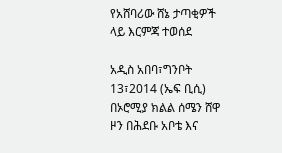የአሸባሪው ሸኔ ታጣቂዎች ላይ እርምጃ ተወሰደ

አዲስ አበባ፣ግንቦት 13፣2014 (ኤፍ ቢሲ) በኦሮሚያ ክልል ሰሜን ሸዋ ዞን በሕደቡ አቦቴ እና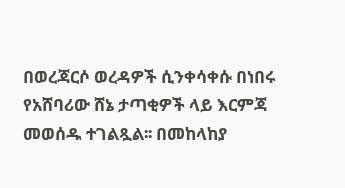በወረጃርሶ ወረዳዎች ሲንቀሳቀሱ በነበሩ የአሸባሪው ሸኔ ታጣቂዎች ላይ እርምጃ መወሰዱ ተገልጿል፡፡ በመከላከያ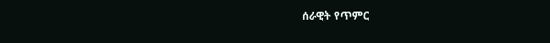ሰራዊት የጥምር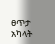ፀጥታ አካላት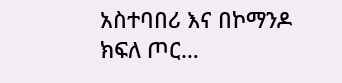አስተባበሪ እና በኮማንዶ ክፍለ ጦር…